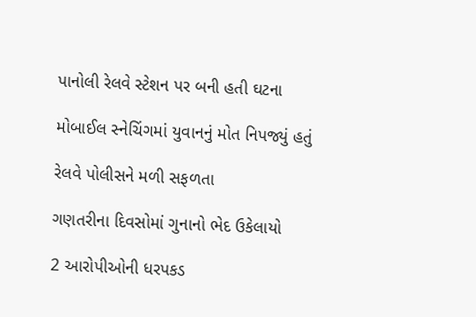પાનોલી રેલવે સ્ટેશન પર બની હતી ઘટના

મોબાઈલ સ્નેચિંગમાં યુવાનનું મોત નિપજ્યું હતું

રેલવે પોલીસને મળી સફળતા

ગણતરીના દિવસોમાં ગુનાનો ભેદ ઉકેલાયો

2 આરોપીઓની ધરપકડ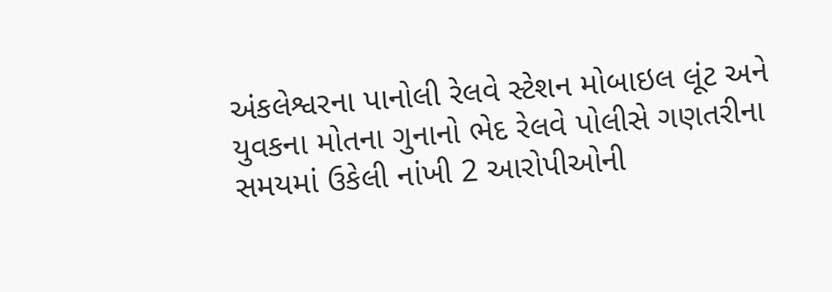અંકલેશ્વરના પાનોલી રેલવે સ્ટેશન મોબાઇલ લૂંટ અને યુવકના મોતના ગુનાનો ભેદ રેલવે પોલીસે ગણતરીના સમયમાં ઉકેલી નાંખી 2 આરોપીઓની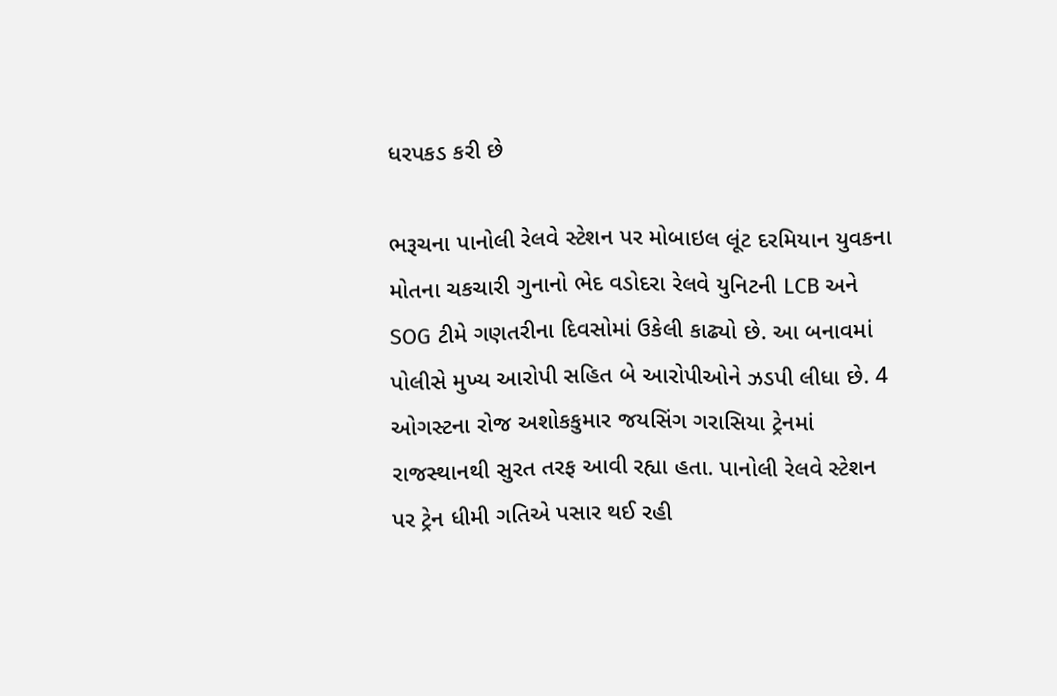ધરપકડ કરી છે

ભરૂચના પાનોલી રેલવે સ્ટેશન પર મોબાઇલ લૂંટ દરમિયાન યુવકના મોતના ચકચારી ગુનાનો ભેદ વડોદરા રેલવે યુનિટની LCB અને SOG ટીમે ગણતરીના દિવસોમાં ઉકેલી કાઢ્યો છે. આ બનાવમાં પોલીસે મુખ્ય આરોપી સહિત બે આરોપીઓને ઝડપી લીધા છે. 4 ઓગસ્ટના રોજ અશોકકુમાર જયસિંગ ગરાસિયા ટ્રેનમાં રાજસ્થાનથી સુરત તરફ આવી રહ્યા હતા. પાનોલી રેલવે સ્ટેશન પર ટ્રેન ધીમી ગતિએ પસાર થઈ રહી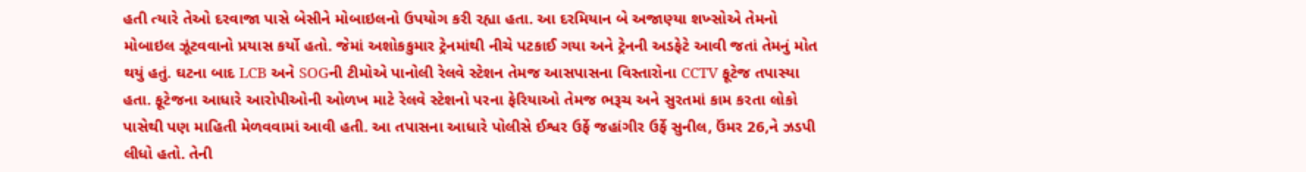હતી ત્યારે તેઓ દરવાજા પાસે બેસીને મોબાઇલનો ઉપયોગ કરી રહ્યા હતા. આ દરમિયાન બે અજાણ્યા શખ્સોએ તેમનો મોબાઇલ ઝૂંટવવાનો પ્રયાસ કર્યો હતો. જેમાં અશોકકુમાર ટ્રેનમાંથી નીચે પટકાઈ ગયા અને ટ્રેનની અડફેટે આવી જતાં તેમનું મોત થયું હતું. ઘટના બાદ LCB અને SOGની ટીમોએ પાનોલી રેલવે સ્ટેશન તેમજ આસપાસના વિસ્તારોના CCTV ફૂટેજ તપાસ્યા હતા. ફૂટેજના આધારે આરોપીઓની ઓળખ માટે રેલવે સ્ટેશનો પરના ફેરિયાઓ તેમજ ભરૂચ અને સુરતમાં કામ કરતા લોકો પાસેથી પણ માહિતી મેળવવામાં આવી હતી. આ તપાસના આધારે પોલીસે ઈશ્વર ઉર્ફે જહાંગીર ઉર્ફે સુનીલ, ઉંમર 26,ને ઝડપી લીધો હતો. તેની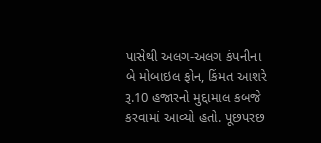પાસેથી અલગ-અલગ કંપનીના બે મોબાઇલ ફોન, કિંમત આશરે રૂ.10 હજારનો મુદ્દામાલ કબજે કરવામાં આવ્યો હતો. પૂછપરછ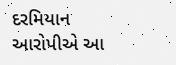દરમિયાન આરોપીએ આ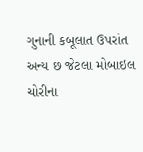ગુનાની કબૂલાત ઉપરાંત અન્ય છ જેટલા મોબાઇલ ચોરીના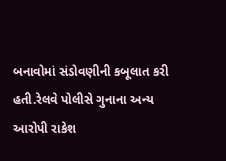બનાવોમાં સંડોવણીની કબૂલાત કરી હતી.રેલવે પોલીસે ગુનાના અન્ય આરોપી રાકેશ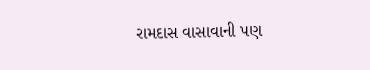રામદાસ વાસાવાની પણ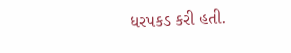ધરપકડ કરી હતી.